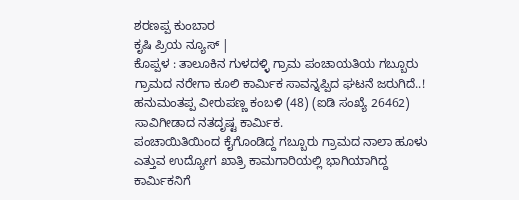ಶರಣಪ್ಪ ಕುಂಬಾರ
ಕೃಷಿ ಪ್ರಿಯ ನ್ಯೂಸ್ |
ಕೊಪ್ಪಳ : ತಾಲೂಕಿನ ಗುಳದಳ್ಳಿ ಗ್ರಾಮ ಪಂಚಾಯತಿಯ ಗಬ್ಬೂರು ಗ್ರಾಮದ ನರೇಗಾ ಕೂಲಿ ಕಾರ್ಮಿಕ ಸಾವನ್ನಪ್ಪಿದ ಘಟನೆ ಜರುಗಿದೆ..!
ಹನುಮಂತಪ್ಪ ವೀರುಪಣ್ಣ ಕಂಬಳಿ (48) (ಐಡಿ ಸಂಖ್ಯೆ 26462) ಸಾವಿಗೀಡಾದ ನತದೃಷ್ಟ ಕಾರ್ಮಿಕ.
ಪಂಚಾಯಿತಿಯಿಂದ ಕೈಗೊಂಡಿದ್ದ ಗಬ್ಬೂರು ಗ್ರಾಮದ ನಾಲಾ ಹೂಳು ಎತ್ತುವ ಉದ್ಯೋಗ ಖಾತ್ರಿ ಕಾಮಗಾರಿಯಲ್ಲಿ ಭಾಗಿಯಾಗಿದ್ದ ಕಾರ್ಮಿಕನಿಗೆ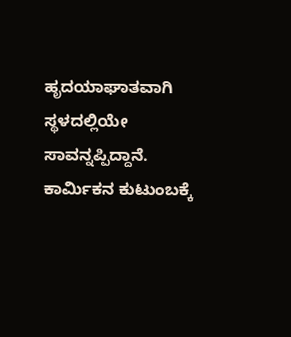ಹೃದಯಾಘಾತವಾಗಿ ಸ್ಥಳದಲ್ಲಿಯೇ ಸಾವನ್ನಪ್ಪಿದ್ದಾನೆ. ಕಾರ್ಮಿಕನ ಕುಟುಂಬಕ್ಕೆ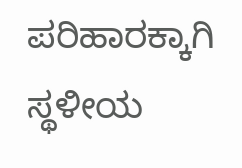ಪರಿಹಾರಕ್ಕಾಗಿ ಸ್ಥಳೀಯ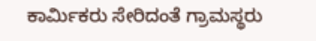ಕಾರ್ಮಿಕರು ಸೇರಿದಂತೆ ಗ್ರಾಮಸ್ಥರು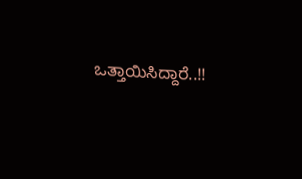ಒತ್ತಾಯಿಸಿದ್ದಾರೆ..!!